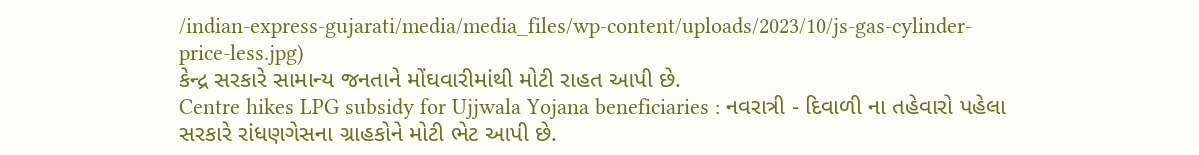/indian-express-gujarati/media/media_files/wp-content/uploads/2023/10/js-gas-cylinder-price-less.jpg)
કેન્દ્ર સરકારે સામાન્ય જનતાને મોંઘવારીમાંથી મોટી રાહત આપી છે.
Centre hikes LPG subsidy for Ujjwala Yojana beneficiaries : નવરાત્રી - દિવાળી ના તહેવારો પહેલા સરકારે રાંધણગેસના ગ્રાહકોને મોટી ભેટ આપી છે.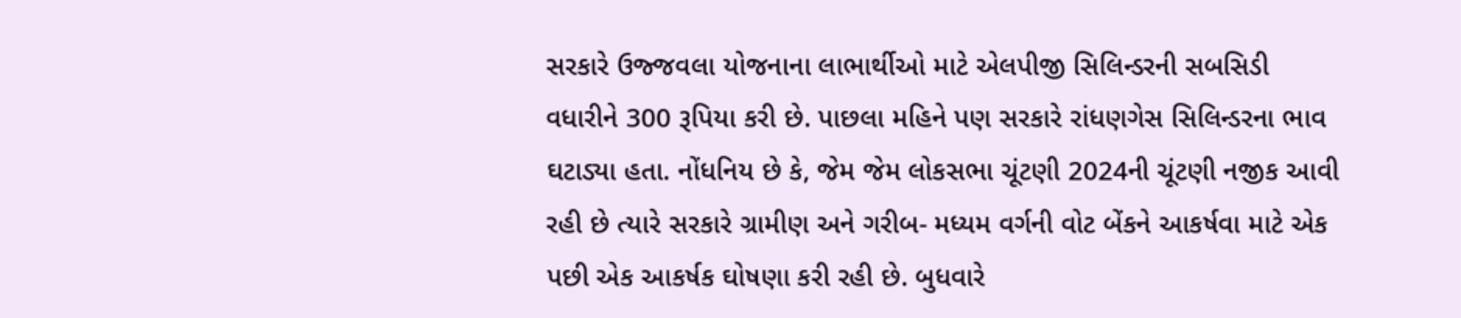સરકારે ઉજ્જવલા યોજનાના લાભાર્થીઓ માટે એલપીજી સિલિન્ડરની સબસિડી વધારીને 300 રૂપિયા કરી છે. પાછલા મહિને પણ સરકારે રાંધણગેસ સિલિન્ડરના ભાવ ઘટાડ્યા હતા. નોંધનિય છે કે, જેમ જેમ લોકસભા ચૂંટણી 2024ની ચૂંટણી નજીક આવી રહી છે ત્યારે સરકારે ગ્રામીણ અને ગરીબ- મધ્યમ વર્ગની વોટ બેંકને આકર્ષવા માટે એક પછી એક આકર્ષક ઘોષણા કરી રહી છે. બુધવારે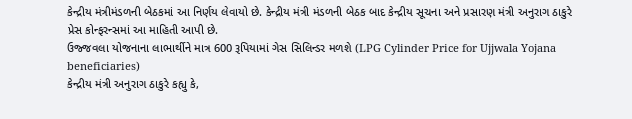કેન્દ્રીય મંત્રીમંડળની બેઠકમાં આ નિર્ણય લેવાયો છે. કેન્દ્રીય મંત્રી મંડળની બેઠક બાદ કેન્દ્રીય સૂચના અને પ્રસારણ મંત્રી અનુરાગ ઠાકુરે પ્રેસ કોન્ફરન્સમાં આ માહિતી આપી છે.
ઉજ્જવલા યોજનાના લાભાર્થીને માત્ર 600 રૂપિયામાં ગેસ સિલિન્ડર મળશે (LPG Cylinder Price for Ujjwala Yojana beneficiaries)
કેન્દ્રીય મંત્રી અનુરાગ ઠાકુરે કહ્યુ કે,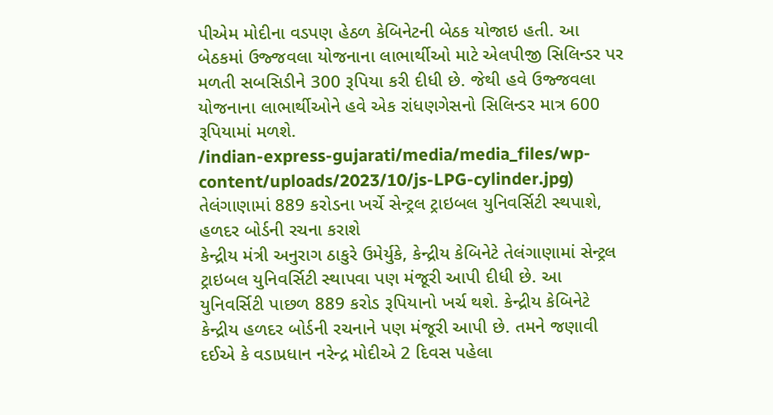પીએમ મોદીના વડપણ હેઠળ કેબિનેટની બેઠક યોજાઇ હતી. આ બેઠકમાં ઉજ્જવલા યોજનાના લાભાર્થીઓ માટે એલપીજી સિલિન્ડર પર મળતી સબસિડીને 300 રૂપિયા કરી દીધી છે. જેથી હવે ઉજ્જવલા યોજનાના લાભાર્થીઓને હવે એક રાંધણગેસનો સિલિન્ડર માત્ર 600 રૂપિયામાં મળશે.
/indian-express-gujarati/media/media_files/wp-content/uploads/2023/10/js-LPG-cylinder.jpg)
તેલંગાણામાં 889 કરોડના ખર્ચે સેન્ટ્રલ ટ્રાઇબલ યુનિવર્સિટી સ્થપાશે, હળદર બોર્ડની રચના કરાશે
કેન્દ્રીય મંત્રી અનુરાગ ઠાકુરે ઉમેર્યુકે, કેન્દ્રીય કેબિનેટે તેલંગાણામાં સેન્ટ્રલ ટ્રાઇબલ યુનિવર્સિટી સ્થાપવા પણ મંજૂરી આપી દીધી છે. આ યુનિવર્સિટી પાછળ 889 કરોડ રૂપિયાનો ખર્ચ થશે. કેન્દ્રીય કેબિનેટે કેન્દ્રીય હળદર બોર્ડની રચનાને પણ મંજૂરી આપી છે. તમને જણાવી દઈએ કે વડાપ્રધાન નરેન્દ્ર મોદીએ 2 દિવસ પહેલા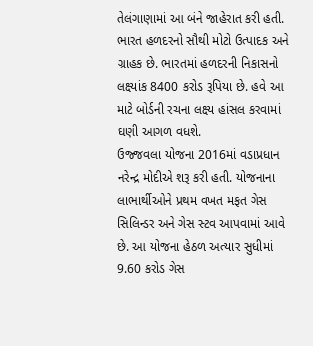તેલંગાણામાં આ બંને જાહેરાત કરી હતી. ભારત હળદરનો સૌથી મોટો ઉત્પાદક અને ગ્રાહક છે. ભારતમાં હળદરની નિકાસનો લક્ષ્યાંક 8400 કરોડ રૂપિયા છે. હવે આ માટે બોર્ડની રચના લક્ષ્ય હાંસલ કરવામાં ઘણી આગળ વધશે.
ઉજ્જવલા યોજના 2016માં વડાપ્રધાન નરેન્દ્ર મોદીએ શરૂ કરી હતી. યોજનાના લાભાર્થીઓને પ્રથમ વખત મફત ગેસ સિલિન્ડર અને ગેસ સ્ટવ આપવામાં આવે છે. આ યોજના હેઠળ અત્યાર સુધીમાં 9.60 કરોડ ગેસ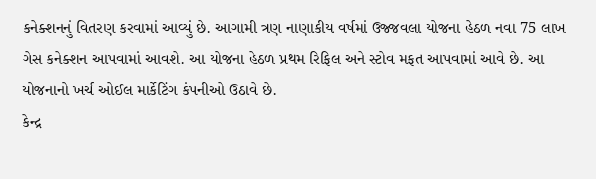કનેક્શનનું વિતરણ કરવામાં આવ્યું છે. આગામી ત્રણ નાણાકીય વર્ષમાં ઉજ્જવલા યોજના હેઠળ નવા 75 લાખ ગેસ કનેક્શન આપવામાં આવશે. આ યોજના હેઠળ પ્રથમ રિફિલ અને સ્ટોવ મફત આપવામાં આવે છે. આ યોજનાનો ખર્ચ ઓઈલ માર્કેટિંગ કંપનીઓ ઉઠાવે છે.
કેન્દ્ર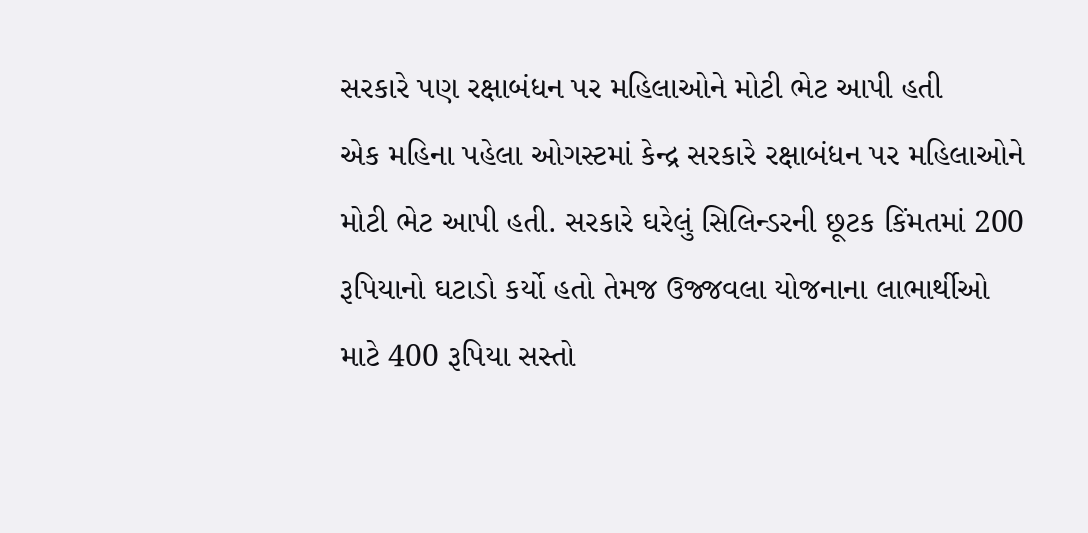સરકારે પણ રક્ષાબંધન પર મહિલાઓને મોટી ભેટ આપી હતી
એક મહિના પહેલા ઓગસ્ટમાં કેન્દ્ર સરકારે રક્ષાબંધન પર મહિલાઓને મોટી ભેટ આપી હતી. સરકારે ઘરેલું સિલિન્ડરની છૂટક કિંમતમાં 200 રૂપિયાનો ઘટાડો કર્યો હતો તેમજ ઉજ્જવલા યોજનાના લાભાર્થીઓ માટે 400 રૂપિયા સસ્તો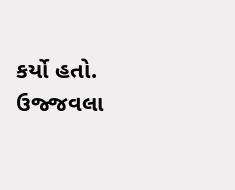કર્યો હતો. ઉજ્જવલા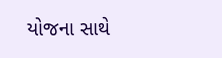યોજના સાથે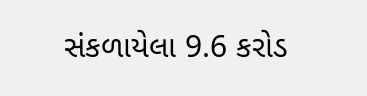સંકળાયેલા 9.6 કરોડ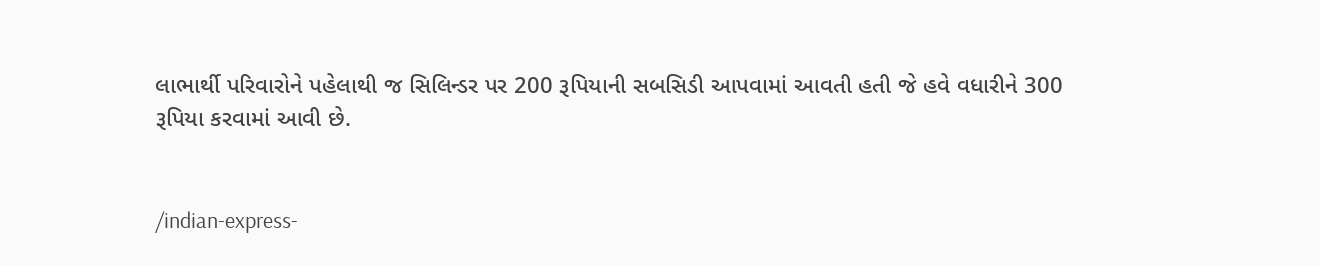લાભાર્થી પરિવારોને પહેલાથી જ સિલિન્ડર પર 200 રૂપિયાની સબસિડી આપવામાં આવતી હતી જે હવે વધારીને 300 રૂપિયા કરવામાં આવી છે.


/indian-express-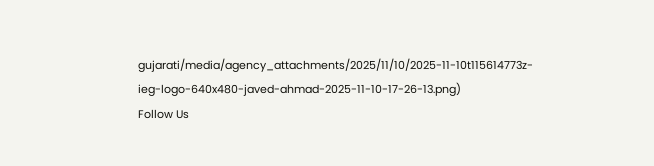gujarati/media/agency_attachments/2025/11/10/2025-11-10t115614773z-ieg-logo-640x480-javed-ahmad-2025-11-10-17-26-13.png)
Follow Us